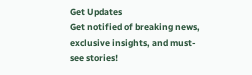Get Updates
Get notified of breaking news, exclusive insights, and must-see stories!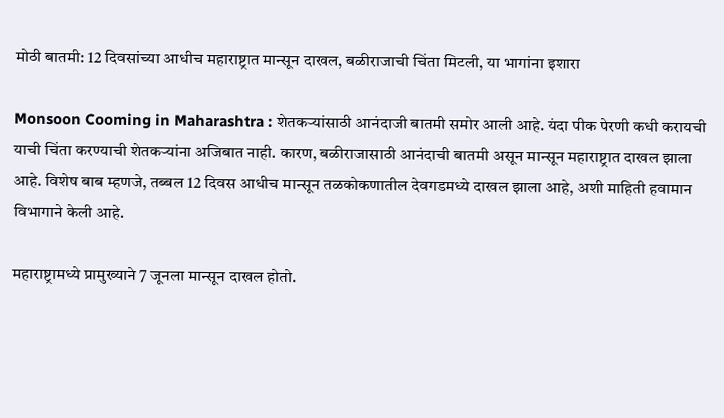मोठी बातमी: 12 दिवसांच्या आधीच महाराष्ट्रात मान्सून दाखल, बळीराजाची चिंता मिटली, या भागांना इशारा

Monsoon Cooming in Maharashtra : शेतकऱ्यांसाठी आनंदाजी बातमी समोर आली आहे. यंदा पीक पेरणी कधी करायची याची चिंता करण्याची शेतकऱ्यांना अजिबात नाही. कारण, बळीराजासाठी आनंदाची बातमी असून मान्सून महाराष्ट्रात दाखल झाला आहे. विशेष बाब म्हणजे, तब्बल 12 दिवस आधीच मान्सून तळकोकणातील देवगडमध्ये दाखल झाला आहे, अशी माहिती हवामान विभागाने केली आहे.

महाराष्ट्रामध्ये प्रामुख्याने 7 जूनला मान्सून दाखल होतो.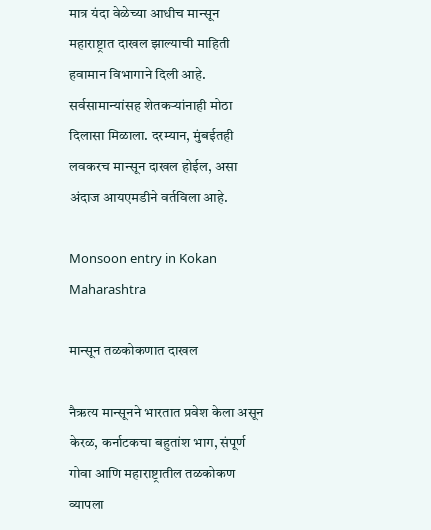मात्र यंदा वेळेच्या आधीच मान्सून महाराष्ट्रात दाखल झाल्याची माहिती हवामान विभागाने दिली आहे. सर्वसामान्यांसह शेतकऱ्यांनाही मोठा दिलासा मिळाला. दरम्यान, मुंबईतही लवकरच मान्सून दाखल होईल, असा अंदाज आयएमडीने वर्तविला आहे.

Monsoon entry in Kokan Maharashtra

मान्सून तळकोकणात दाखल

नैऋत्य मान्सूनने भारतात प्रवेश केला असून केरळ, कर्नाटकचा बहुतांश भाग, संपूर्ण गोवा आणि महाराष्ट्रातील तळकोकण व्यापला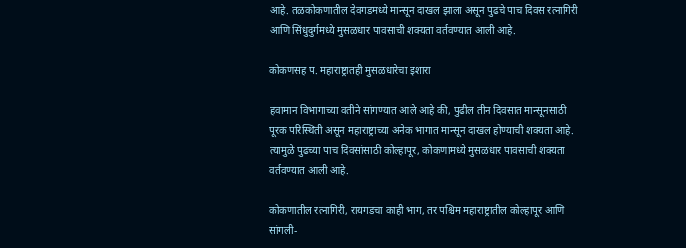आहे. तळकोकणातील देवगडमध्ये मान्सून दाखल झाला असून पुढचे पाच दिवस रत्नागिरी आणि सिंधुदुर्गमध्ये मुसळधार पावसाची शक्यता वर्तवण्यात आली आहे.

कोकणसह प. महाराष्ट्रातही मुसळधारेचा इशारा

हवामान विभागाच्या वतीने सांगण्यात आले आहे की, पुढील तीन दिवसात मान्सूनसाठी पूरक परिस्थिती असून महाराष्ट्राच्या अनेक भागात मान्सून दाखल होण्याची शक्यता आहे. त्यामुळे पुढच्या पाच दिवसांसाठी कोल्हापूर, कोकणामध्ये मुसळधार पावसाची शक्यता वर्तवण्यात आली आहे.

कोकणातील रत्नागिरी, रायगडचा काही भाग, तर पश्चिम महाराष्ट्रातील कोल्हापूर आणि सांगली-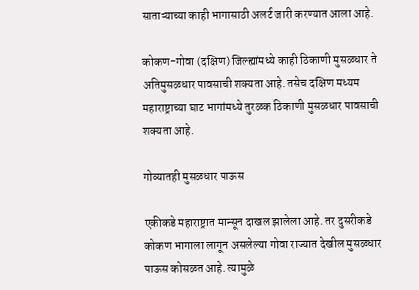साताऱ्याच्या काही भागासाठी अलर्ट जारी करण्यात आला आहे.

कोकण-गोवा (दक्षिण) जिल्ह्यांमध्ये काही ठिकाणी मुसळधार ते अतिमुसळधार पावसाची शक्यता आहे. तसेच दक्षिण मध्यम महाराष्ट्राच्या घाट भागांमध्ये तुरळक ठिकाणी मुसळधार पावसाची शक्यता आहे.

गोव्यातही मुसळधार पाऊस

एकीकडे महाराष्ट्रात मान्सून दाखल झालेला आहे. तर दुसरीकडे कोकण भागाला लागून असलेल्या गोवा राज्यात देखील मुसळधार पाऊस कोसळत आहे. त्यामुळे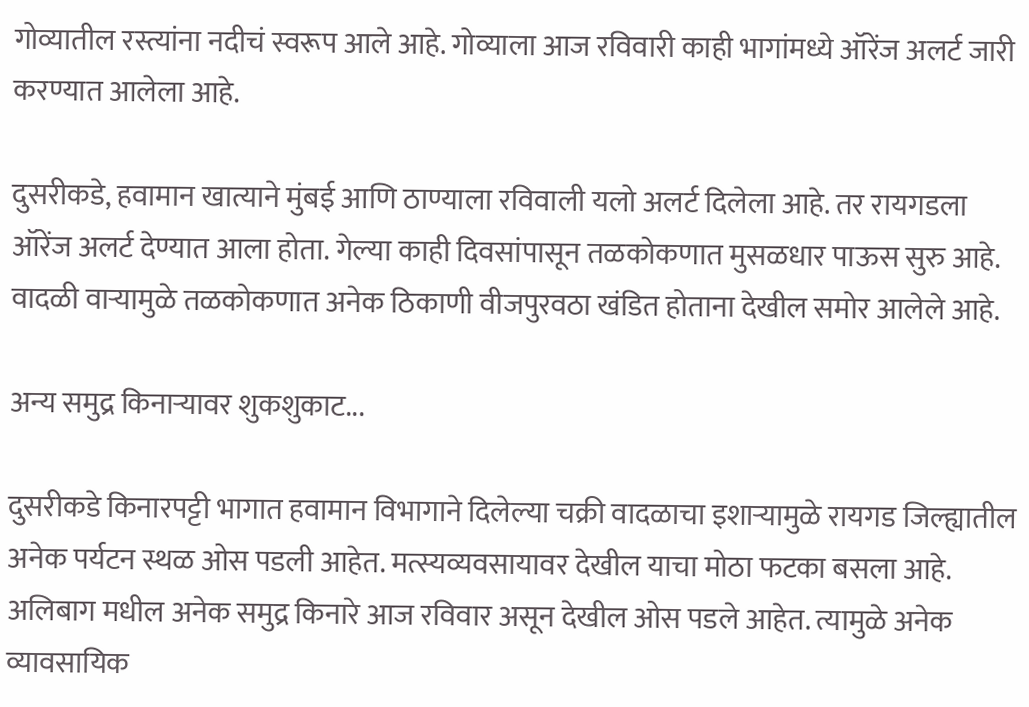गोव्यातील रस्त्यांना नदीचं स्वरूप आले आहे. गोव्याला आज रविवारी काही भागांमध्ये ऑरेंज अलर्ट जारी करण्यात आलेला आहे.

दुसरीकडे, हवामान खात्याने मुंबई आणि ठाण्याला रविवाली यलो अलर्ट दिलेला आहे. तर रायगडला ऑरेंज अलर्ट देण्यात आला होता. गेल्या काही दिवसांपासून तळकोकणात मुसळधार पाऊस सुरु आहे. वादळी वाऱ्यामुळे तळकोकणात अनेक ठिकाणी वीजपुरवठा खंडित होताना देखील समोर आलेले आहे.

अन्य समुद्र किनाऱ्यावर शुकशुकाट...

दुसरीकडे किनारपट्टी भागात हवामान विभागाने दिलेल्या चक्री वादळाचा इशाऱ्यामुळे रायगड जिल्ह्यातील अनेक पर्यटन स्थळ ओस पडली आहेत. मत्स्यव्यवसायावर देखील याचा मोठा फटका बसला आहे. अलिबाग मधील अनेक समुद्र किनारे आज रविवार असून देखील ओस पडले आहेत. त्यामुळे अनेक व्यावसायिक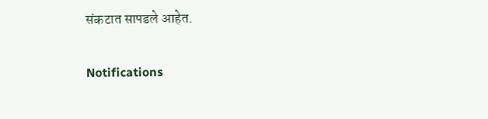संकटात सापडले आहेत.

Notifications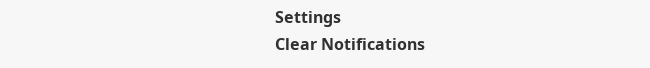Settings
Clear Notifications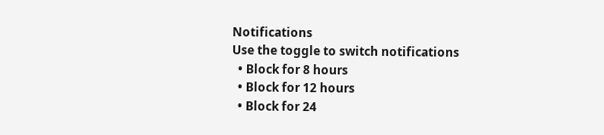Notifications
Use the toggle to switch notifications
  • Block for 8 hours
  • Block for 12 hours
  • Block for 24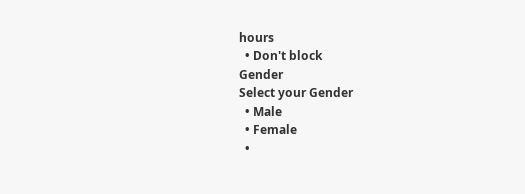hours
  • Don't block
Gender
Select your Gender
  • Male
  • Female
  •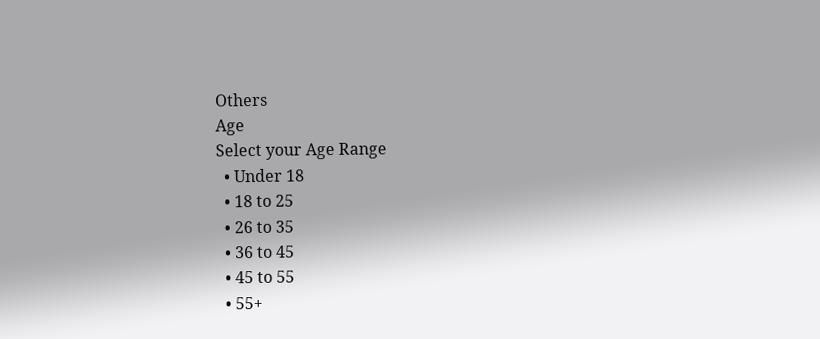Others
Age
Select your Age Range
  • Under 18
  • 18 to 25
  • 26 to 35
  • 36 to 45
  • 45 to 55
  • 55+